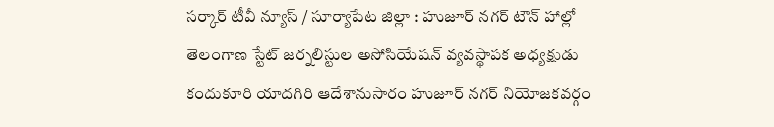సర్కార్ టీవీ న్యూస్ / సూర్యాపేట జిల్లా : హుజూర్ నగర్ టౌన్ హాల్లో తెలంగాణ స్టేట్ జర్నలిస్టుల అసోసియేషన్ వ్యవస్థాపక అధ్యక్షుడు కందుకూరి యాదగిరి ఆదేశానుసారం హుజూర్ నగర్ నియోజకవర్గం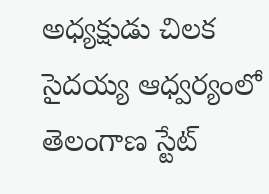అధ్యక్షుడు చిలక సైదయ్య ఆధ్వర్యంలో తెలంగాణ స్టేట్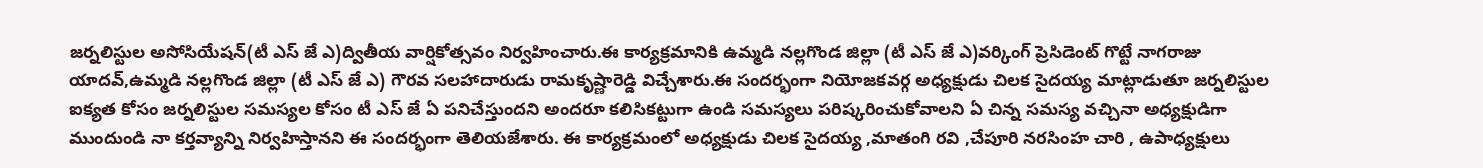జర్నలిస్టుల అసోసియేషన్(టీ ఎస్ జే ఎ)ద్వితీయ వార్షికోత్సవం నిర్వహించారు.ఈ కార్యక్రమానికి ఉమ్మడి నల్లగొండ జిల్లా (టీ ఎస్ జే ఎ)వర్కింగ్ ప్రెసిడెంట్ గొట్టే నాగరాజు యాదవ్,ఉమ్మడి నల్లగొండ జిల్లా (టీ ఎస్ జే ఎ) గౌరవ సలహాదారుడు రామకృష్ణారెడ్డి విచ్చేశారు.ఈ సందర్భంగా నియోజకవర్గ అధ్యక్షుడు చిలక సైదయ్య మాట్లాడుతూ జర్నలిస్టుల ఐక్యత కోసం జర్నలిస్టుల సమస్యల కోసం టీ ఎస్ జే ఏ పనిచేస్తుందని అందరూ కలిసికట్టుగా ఉండి సమస్యలు పరిష్కరించుకోవాలని ఏ చిన్న సమస్య వచ్చినా అధ్యక్షుడిగా ముందుండి నా కర్తవ్యాన్ని నిర్వహిస్తానని ఈ సందర్భంగా తెలియజేశారు. ఈ కార్యక్రమంలో అధ్యక్షుడు చిలక సైదయ్య ,మాతంగి రవి ,చేపూరి నరసింహ చారి , ఉపాధ్యక్షులు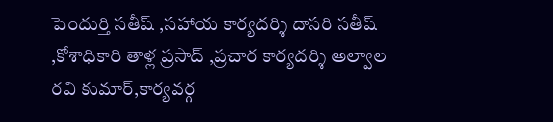పెందుర్తి సతీష్ ,సహాయ కార్యదర్శి దాసరి సతీష్ ,కోశాధికారి తాళ్ల ప్రసాద్ ,ప్రచార కార్యదర్శి అల్వాల రవి కుమార్,కార్యవర్గ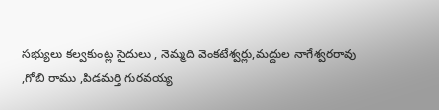సభ్యులు కల్వకుంట్ల సైదులు , నెమ్మది వెంకటేశ్వర్లు,మద్దుల నాగేశ్వరరావు ,గోబి రాము ,పిడమర్తి గురవయ్య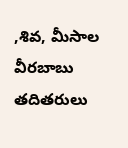,శివ, మీసాల వీరబాబు తదితరులు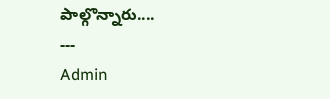పాల్గొన్నారు....
---
Admin